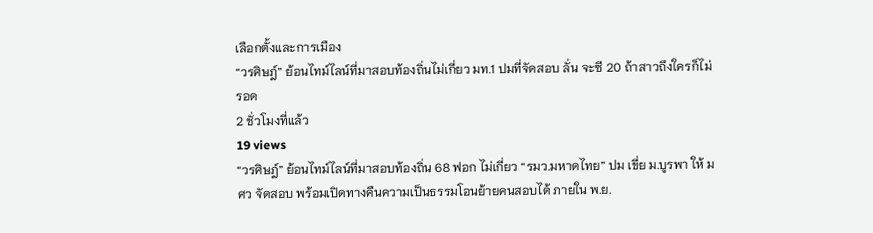เลือกตั้งและการเมือง
“วรศิษฎ์” ย้อนไทม์ไลน์ที่มาสอบท้องถิ่นไม่เกี่ยว มท.1 ปมที่จัดสอบ ลั่น จะซี 20 ถ้าสาวถึงใครก็ไม่รอด
2 ชั่วโมงที่แล้ว
19 views
“วรศิษฎ์” ย้อนไทม์ไลน์ที่มาสอบท้องถิ่น 68 ฟอก ไม่เกี่ยว “รมว.มหาดไทย” ปม เขี่ย ม.บูรพา ให้ มศว จัดสอบ พร้อมเปิดทางคืนความเป็นธรรมโอนย้ายคนสอบได้ ภายใน พ.ย.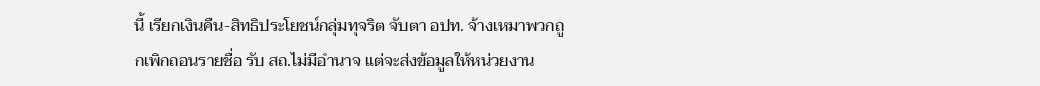นี้ เรียกเงินคืน-สิทธิประโยชน์กลุ่มทุจริต จับตา อปท. จ้างเหมาพวกถูกเพิกถอนรายชื่อ รับ สถ.ไม่มีอำนาจ แต่จะส่งข้อมูลให้หน่วยงาน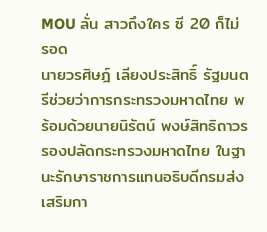MOU ลั่น สาวถึงใคร ซี 20 ก็ไม่รอด
นายวรศิษฎ์ เลียงประสิทธิ์ รัฐมนตรีช่วยว่าการกระทรวงมหาดไทย พร้อมด้วยนายนิรัตน์ พงษ์สิทธิถาวร รองปลัดกระทรวงมหาดไทย ในฐานะรักษาราชการแทนอธิบดีกรมส่งเสริมกา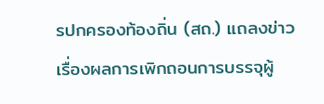รปกครองท้องถิ่น (สถ.) แถลงข่าวเรื่องผลการเพิกถอนการบรรจุผู้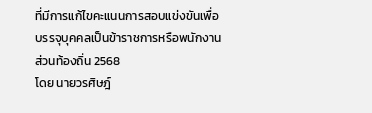ที่มีการแก้ไขคะแนนการสอบแข่งขันเพื่อบรรจุบุคคลเป็นข้าราชการหรือพนักงานส่วนท้องถิ่น 2568
โดย นายวรศิษฎ์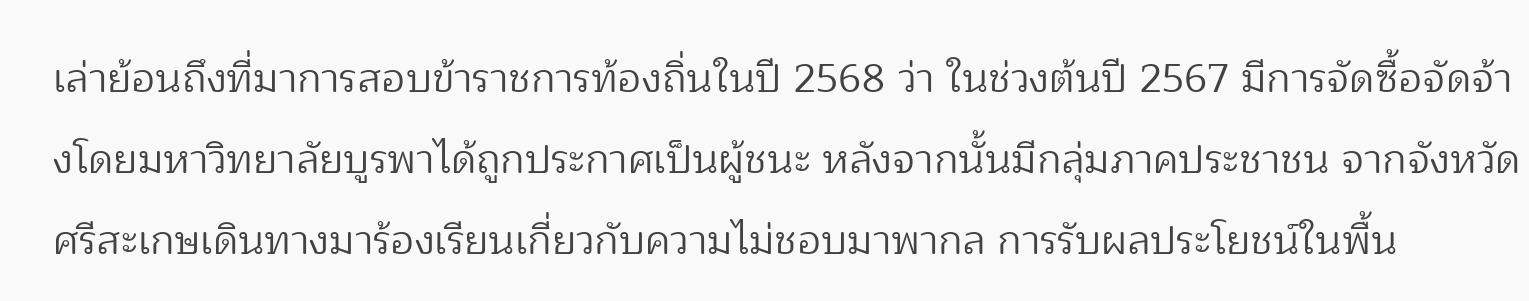เล่าย้อนถึงที่มาการสอบข้าราชการท้องถิ่นในปี 2568 ว่า ในช่วงต้นปี 2567 มีการจัดซื้อจัดจ้างโดยมหาวิทยาลัยบูรพาได้ถูกประกาศเป็นผู้ชนะ หลังจากนั้นมีกลุ่มภาคประชาชน จากจังหวัดศรีสะเกษเดินทางมาร้องเรียนเกี่ยวกับความไม่ชอบมาพากล การรับผลประโยชน์ในพื้น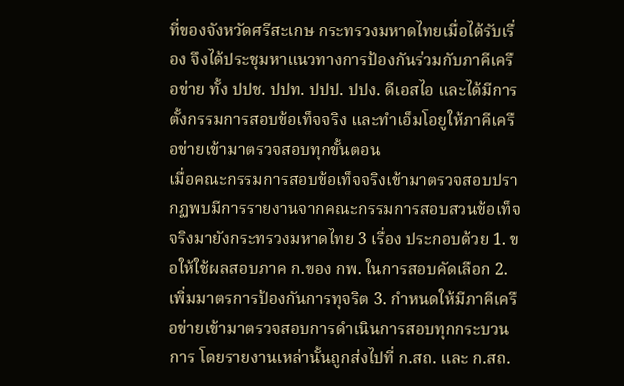ที่ของจังหวัดศรีสะเกษ กระทรวงมหาดไทยเมื่อได้รับเรื่อง จึงได้ประชุมหาแนวทางการป้องกันร่วมกับภาคีเครือข่าย ทั้ง ปปช. ปปท. ปปป. ปปง. ดีเอสไอ และได้มีการตั้งกรรมการสอบข้อเท็จจริง และทำเอ็มโอยูให้ภาคีเครือข่ายเข้ามาตรวจสอบทุกขั้นตอน
เมื่อคณะกรรมการสอบข้อเท็จจริงเข้ามาตรวจสอบปรากฏพบมีการรายงานจากคณะกรรมการสอบสวนข้อเท็จจริงมายังกระทรวงมหาดไทย 3 เรื่อง ประกอบด้วย 1. ขอให้ใช้ผลสอบภาค ก.ของ กพ. ในการสอบคัดเลือก 2. เพิ่มมาตรการป้องกันการทุจริต 3. กำหนดให้มีภาคีเครือข่ายเข้ามาตรวจสอบการดำเนินการสอบทุกกระบวนการ โดยรายงานเหล่านั้นถูกส่งไปที่ ก.สถ. และ ก.สถ.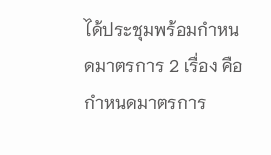ได้ประชุมพร้อมกำหนดมาตรการ 2 เรื่อง คือ กำหนดมาตรการ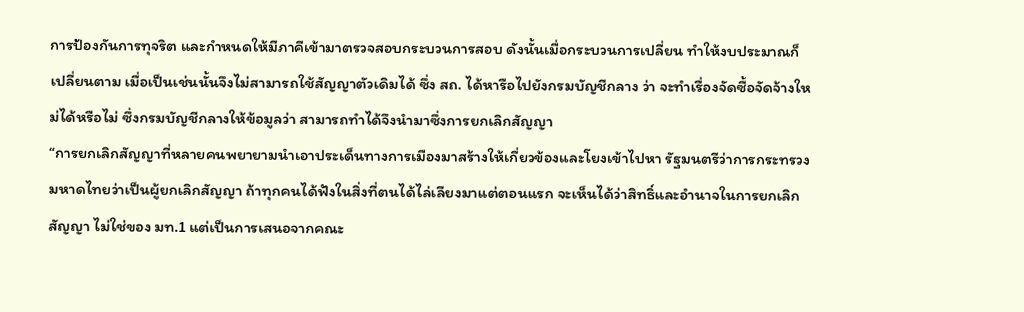การป้องกันการทุจริต และกำหนดให้มีภาคีเข้ามาตรวจสอบกระบวนการสอบ ดังนั้นเมื่อกระบวนการเปลี่ยน ทำให้งบประมาณก็เปลี่ยนตาม เมื่อเป็นเช่นนั้นจึงไม่สามารถใช้สัญญาตัวเดิมได้ ซึ่ง สถ. ได้หารือไปยังกรมบัญชีกลาง ว่า จะทำเรื่องจัดซื้อจัดจ้างใหม่ได้หรือไม่ ซึ่งกรมบัญชีกลางให้ข้อมูลว่า สามารถทำได้จึงนำมาซึ่งการยกเลิกสัญญา
“การยกเลิกสัญญาที่หลายคนพยายามนำเอาประเด็นทางการเมืองมาสร้างให้เกี่ยวข้องและโยงเข้าไปหา รัฐมนตรีว่าการกระทรวงมหาดไทยว่าเป็นผู้ยกเลิกสัญญา ถ้าทุกคนได้ฟังในสิ่งที่ตนได้ไล่เลียงมาแต่ตอนแรก จะเห็นได้ว่าสิทธิ์และอำนาจในการยกเลิกสัญญา ไม่ใช่ของ มท.1 แต่เป็นการเสนอจากคณะ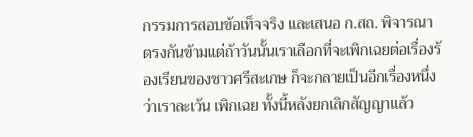กรรมการสอบข้อเท็จจริง และเสนอ ก.สถ. พิจารณา ตรงกันข้ามแต่ถ้าวันนั้นเราเลือกที่จะเพิกเฉยต่อเรื่องร้องเรียนของชาวศรีสะเกษ ก็จะกลายเป็นอีกเรื่องหนึ่งว่าเราละเว้น เพิกเฉย ทั้งนี้หลังยกเลิกสัญญาแล้ว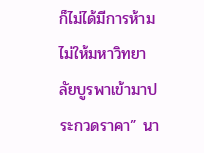ก็ไม่ได้มีการห้ามไม่ให้มหาวิทยาลัยบูรพาเข้ามาประกวดราคา” นา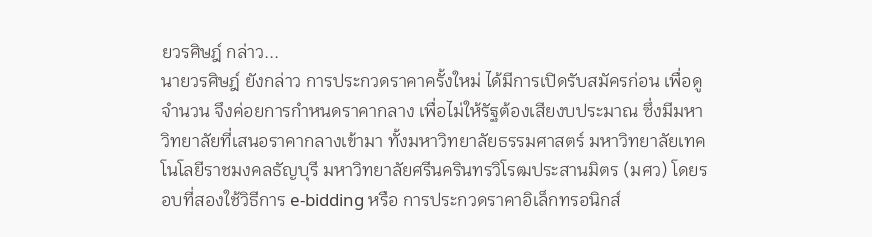ยวรศิษฎ์ กล่าว...
นายวรศิษฎ์ ยังกล่าว การประกวดราคาครั้งใหม่ ได้มีการเปิดรับสมัครก่อน เพื่อดูจำนวน จึงค่อยการกำหนดราคากลาง เพื่อไม่ให้รัฐต้องเสียงบประมาณ ซึ่งมีมหาวิทยาลัยที่เสนอราคากลางเข้ามา ทั้งมหาวิทยาลัยธรรมศาสตร์ มหาวิทยาลัยเทคโนโลยีราชมงคลธัญบุรี มหาวิทยาลัยศรีนครินทรวิโรฒประสานมิตร (มศว) โดยรอบที่สองใช้วิธีการ e-bidding หรือ การประกวดราคาอิเล็กทรอนิกส์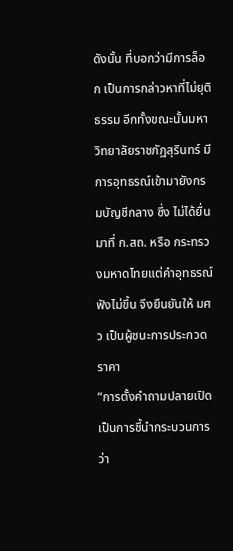ดังนั้น ที่บอกว่ามีการล็อก เป็นการกล่าวหาที่ไม่ยุติธรรม อีกทั้งขณะนั้นมหาวิทยาลัยราชภัฏสุรินทร์ มีการอุทธรณ์เข้ามายังกรมบัญชีกลาง ซึ่ง ไม่ได้ยื่นมาที่ ก.สถ. หรือ กระทรวงมหาดไทยแต่คำอุทธรณ์ฟังไม่ขึ้น จึงยืนยันให้ มศว เป็นผู้ชนะการประกวดราคา
“การตั้งคำถามปลายเปิดเป็นการชี้นำกระบวนการ ว่า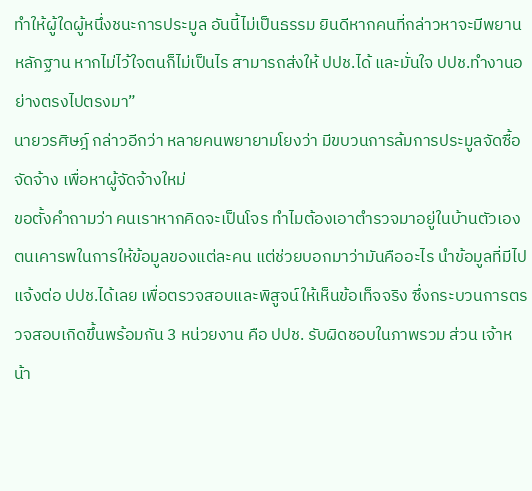ทำให้ผู้ใดผู้หนึ่งชนะการประมูล อันนี้ไม่เป็นธรรม ยินดีหากคนที่กล่าวหาจะมีพยานหลักฐาน หากไม่ไว้ใจตนก็ไม่เป็นไร สามารถส่งให้ ปปช.ได้ และมั่นใจ ปปช.ทำงานอย่างตรงไปตรงมา”
นายวรศิษฎ์ กล่าวอีกว่า หลายคนพยายามโยงว่า มีขบวนการล้มการประมูลจัดซื้อจัดจ้าง เพื่อหาผู้จัดจ้างใหม่
ขอตั้งคำถามว่า คนเราหากคิดจะเป็นโจร ทำไมต้องเอาตำรวจมาอยู่ในบ้านตัวเอง ตนเคารพในการให้ข้อมูลของแต่ละคน แต่ช่วยบอกมาว่ามันคืออะไร นำข้อมูลที่มีไปแจ้งต่อ ปปช.ได้เลย เพื่อตรวจสอบและพิสูจน์ให้เห็นข้อเท็จจริง ซึ่งกระบวนการตรวจสอบเกิดขึ้นพร้อมกัน 3 หน่วยงาน คือ ปปช. รับผิดชอบในภาพรวม ส่วน เจ้าหน้า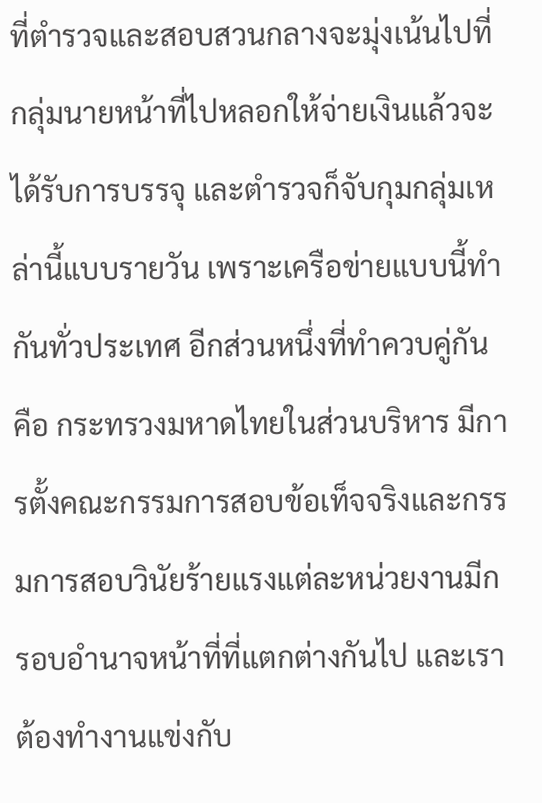ที่ตำรวจและสอบสวนกลางจะมุ่งเน้นไปที่กลุ่มนายหน้าที่ไปหลอกให้จ่ายเงินแล้วจะได้รับการบรรจุ และตำรวจก็จับกุมกลุ่มเหล่านี้แบบรายวัน เพราะเครือข่ายแบบนี้ทำกันทั่วประเทศ อีกส่วนหนึ่งที่ทำควบคู่กัน คือ กระทรวงมหาดไทยในส่วนบริหาร มีการตั้งคณะกรรมการสอบข้อเท็จจริงและกรรมการสอบวินัยร้ายแรงแต่ละหน่วยงานมีกรอบอำนาจหน้าที่ที่แตกต่างกันไป และเราต้องทำงานแข่งกับ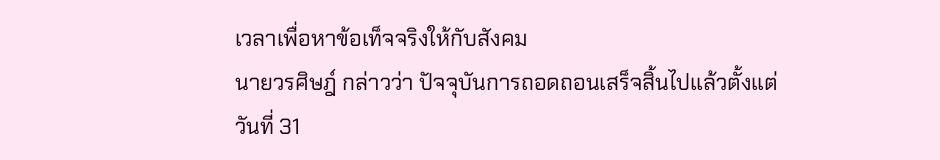เวลาเพื่อหาข้อเท็จจริงให้กับสังคม
นายวรศิษฎ์ กล่าวว่า ปัจจุบันการถอดถอนเสร็จสิ้นไปแล้วตั้งแต่วันที่ 31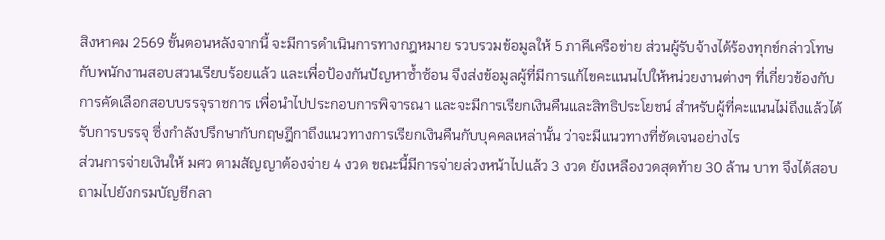สิงหาคม 2569 ขั้นตอนหลังจากนี้ จะมีการดำเนินการทางกฎหมาย รวบรวมข้อมูลให้ 5 ภาคีเครือข่าย ส่วนผู้รับจ้างได้ร้องทุกข์กล่าวโทษกับพนักงานสอบสวนเรียบร้อยแล้ว และเพื่อป้องกันปัญหาซ้ำซ้อน จึงส่งข้อมูลผู้ที่มีการแก้ไขคะแนนไปให้หน่วยงานต่างๆ ที่เกี่ยวข้องกับการคัดเลือกสอบบรรจุราชการ เพื่อนำไปประกอบการพิจารณา และจะมีการเรียกเงินคืนและสิทธิประโยชน์ สำหรับผู้ที่คะแนนไม่ถึงแล้วได้รับการบรรจุ ซึ่งกำลังปรึกษากับกฤษฎีกาถึงแนวทางการเรียกเงินคืนกับบุคคลเหล่านั้น ว่าจะมีแนวทางที่ชัดเจนอย่างไร
ส่วนการจ่ายเงินให้ มศว ตามสัญญาต้องจ่าย 4 งวด ขณะนี้มีการจ่ายล่วงหน้าไปแล้ว 3 งวด ยังเหลืองวดสุดท้าย 30 ล้าน บาท จึงได้สอบถามไปยังกรมบัญชีกลา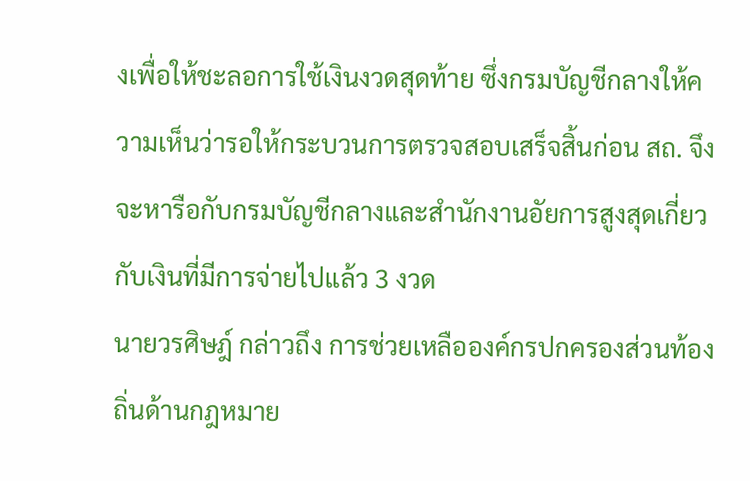งเพื่อให้ชะลอการใช้เงินงวดสุดท้าย ซึ่งกรมบัญชีกลางให้ความเห็นว่ารอให้กระบวนการตรวจสอบเสร็จสิ้นก่อน สถ. จึงจะหารือกับกรมบัญชีกลางและสำนักงานอัยการสูงสุดเกี่ยวกับเงินที่มีการจ่ายไปแล้ว 3 งวด
นายวรศิษฎ์ กล่าวถึง การช่วยเหลือองค์กรปกครองส่วนท้องถิ่นด้านกฎหมาย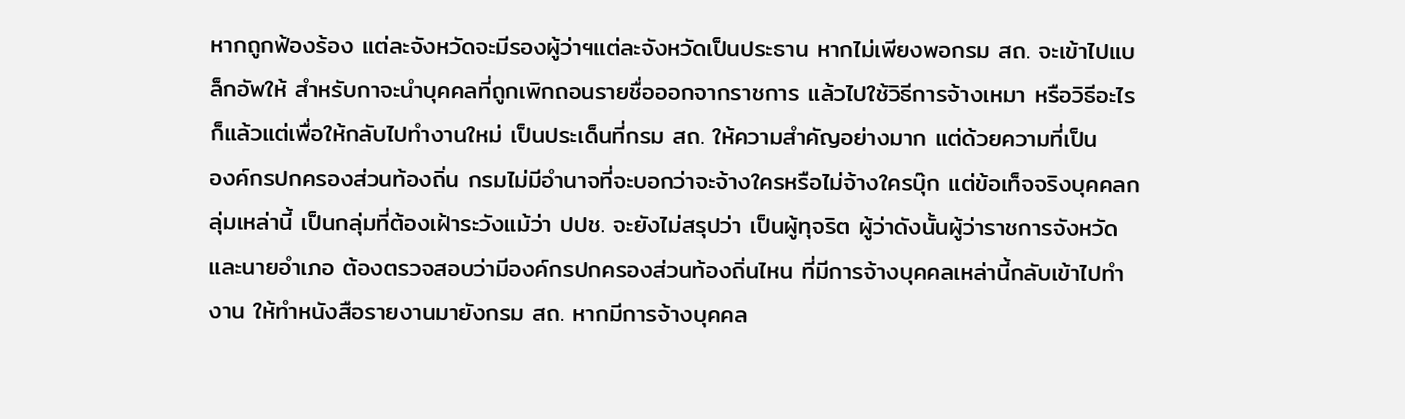หากถูกฟ้องร้อง แต่ละจังหวัดจะมีรองผู้ว่าฯแต่ละจังหวัดเป็นประธาน หากไม่เพียงพอกรม สถ. จะเข้าไปแบล็กอัพให้ สำหรับกาจะนำบุคคลที่ถูกเพิกถอนรายชื่อออกจากราชการ แล้วไปใช้วิธีการจ้างเหมา หรือวิธีอะไรก็แล้วแต่เพื่อให้กลับไปทำงานใหม่ เป็นประเด็นที่กรม สถ. ให้ความสำคัญอย่างมาก แต่ด้วยความที่เป็น
องค์กรปกครองส่วนท้องถิ่น กรมไม่มีอำนาจที่จะบอกว่าจะจ้างใครหรือไม่จ้างใครบุ๊ก แต่ข้อเท็จจริงบุคคลกลุ่มเหล่านี้ เป็นกลุ่มที่ต้องเฝ้าระวังแม้ว่า ปปช. จะยังไม่สรุปว่า เป็นผู้ทุจริต ผู้ว่าดังนั้นผู้ว่าราชการจังหวัดและนายอำเภอ ต้องตรวจสอบว่ามีองค์กรปกครองส่วนท้องถิ่นไหน ที่มีการจ้างบุคคลเหล่านี้กลับเข้าไปทำงาน ให้ทำหนังสือรายงานมายังกรม สถ. หากมีการจ้างบุคคล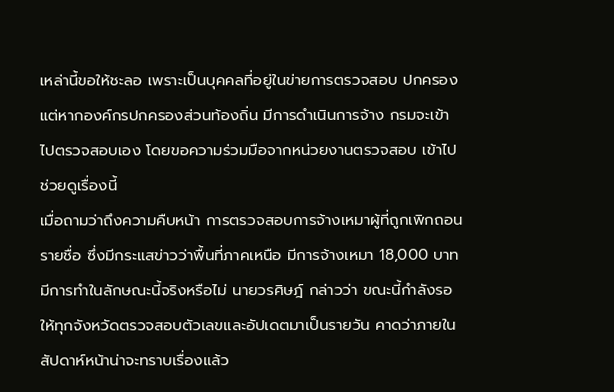เหล่านี้ขอให้ชะลอ เพราะเป็นบุคคลที่อยู่ในข่ายการตรวจสอบ ปกครองแต่หากองค์กรปกครองส่วนท้องถิ่น มีการดำเนินการจ้าง กรมจะเข้าไปตรวจสอบเอง โดยขอความร่วมมือจากหน่วยงานตรวจสอบ เข้าไปช่วยดูเรื่องนี้
เมื่อถามว่าถึงความคืบหน้า การตรวจสอบการจ้างเหมาผู้ที่ถูกเพิกถอนรายชื่อ ซึ่งมีกระแสข่าวว่าพื้นที่ภาคเหนือ มีการจ้างเหมา 18,000 บาท มีการทำในลักษณะนี้จริงหรือไม่ นายวรศิษฎ์ กล่าวว่า ขณะนี้กำลังรอให้ทุกจังหวัดตรวจสอบตัวเลขและอัปเดตมาเป็นรายวัน คาดว่าภายในสัปดาห์หน้าน่าจะทราบเรื่องแล้ว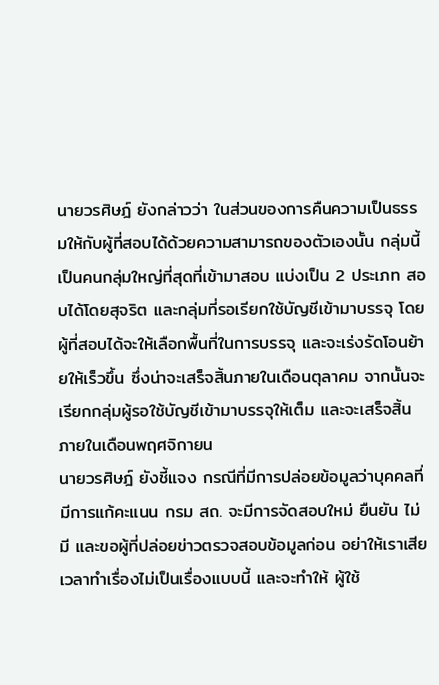นายวรศิษฎ์ ยังกล่าวว่า ในส่วนของการคืนความเป็นธรรมให้กับผู้ที่สอบได้ด้วยความสามารถของตัวเองนั้น กลุ่มนี้เป็นคนกลุ่มใหญ่ที่สุดที่เข้ามาสอบ แบ่งเป็น 2 ประเภท สอบได้โดยสุจริต และกลุ่มที่รอเรียกใช้บัญชีเข้ามาบรรจุ โดยผู้ที่สอบได้จะให้เลือกพื้นที่ในการบรรจุ และจะเร่งรัดโอนย้ายให้เร็วขึ้น ซึ่งน่าจะเสร็จสิ้นภายในเดือนตุลาคม จากนั้นจะเรียกกลุ่มผู้รอใช้บัญชีเข้ามาบรรจุให้เต็ม และจะเสร็จสิ้นภายในเดือนพฤศจิกายน
นายวรศิษฎ์ ยังชี้แจง กรณีที่มีการปล่อยข้อมูลว่าบุคคลที่มีการแก้คะแนน กรม สถ. จะมีการจัดสอบใหม่ ยืนยัน ไม่มี และขอผู้ที่ปล่อยข่าวตรวจสอบข้อมูลก่อน อย่าให้เราเสียเวลาทำเรื่องไม่เป็นเรื่องแบบนี้ และจะทำให้ ผู้ใช้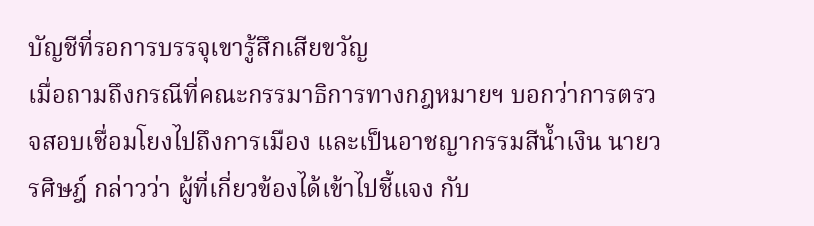บัญชีที่รอการบรรจุเขารู้สึกเสียขวัญ
เมื่อถามถึงกรณีที่คณะกรรมาธิการทางกฎหมายฯ บอกว่าการตรวจสอบเชื่อมโยงไปถึงการเมือง และเป็นอาชญากรรมสีน้ำเงิน นายวรศิษฎ์ กล่าวว่า ผู้ที่เกี่ยวข้องได้เข้าไปชี้แจง กับ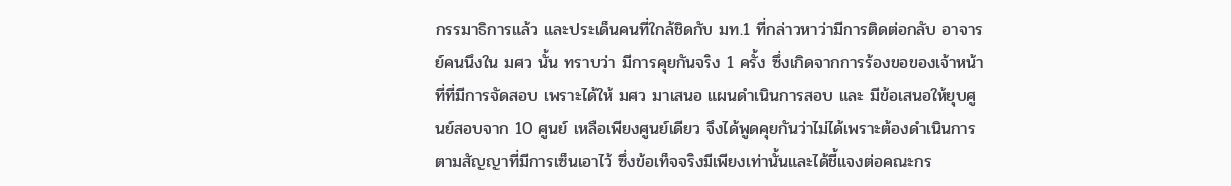กรรมาธิการแล้ว และประเด็นคนที่ใกล้ชิดกับ มท.1 ที่กล่าวหาว่ามีการติดต่อกลับ อาจารย์คนนึงใน มศว นั้น ทราบว่า มีการคุยกันจริง 1 ครั้ง ซึ่งเกิดจากการร้องขอของเจ้าหน้าที่ที่มีการจัดสอบ เพราะได้ให้ มศว มาเสนอ แผนดำเนินการสอบ และ มีข้อเสนอให้ยุบศูนย์สอบจาก 10 ศูนย์ เหลือเพียงศูนย์เดียว จึงได้พูดคุยกันว่าไม่ได้เพราะต้องดำเนินการตามสัญญาที่มีการเซ็นเอาไว้ ซึ่งข้อเท็จจริงมีเพียงเท่านั้นและได้ชี้แจงต่อคณะกร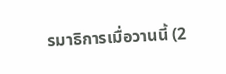รมาธิการเมื่อวานนี้ (2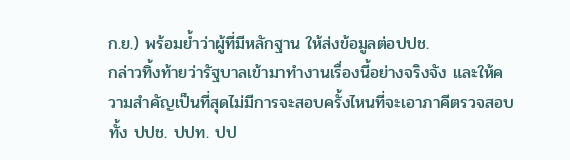ก.ย.) พร้อมย้ำว่าผู้ที่มีหลักฐาน ให้ส่งข้อมูลต่อปปช.
กล่าวทิ้งท้ายว่ารัฐบาลเข้ามาทำงานเรื่องนี้อย่างจริงจัง และให้ความสำคัญเป็นที่สุดไม่มีการจะสอบครั้งไหนที่จะเอาภาคีตรวจสอบทั้ง ปปช. ปปท. ปป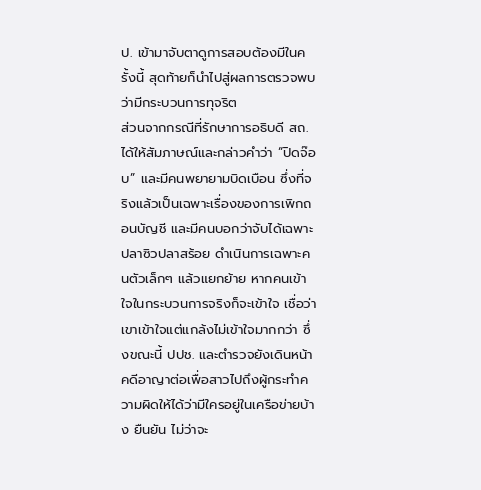ป. เข้ามาจับตาดูการสอบต้องมีในครั้งนี้ สุดท้ายก็นำไปสู่ผลการตรวจพบว่ามีกระบวนการทุจริต
ส่วนจากกรณีที่รักษาการอธิบดี สถ. ได้ให้สัมภาษณ์และกล่าวคำว่า “ปิดจ๊อบ” และมีคนพยายามบิดเบือน ซึ่งที่จริงแล้วเป็นเฉพาะเรื่องของการเพิกถอนบัญชี และมีคนบอกว่าจับได้เฉพาะปลาซิวปลาสร้อย ดำเนินการเฉพาะคนตัวเล็กๆ แล้วแยกย้าย หากคนเข้าใจในกระบวนการจริงก็จะเข้าใจ เชื่อว่าเขาเข้าใจแต่แกล้งไม่เข้าใจมากกว่า ซึ่งขณะนี้ ปปช. และตำรวจยังเดินหน้าคดีอาญาต่อเพื่อสาวไปถึงผู้กระทำความผิดให้ได้ว่ามีใครอยู่ในเครือข่ายบ้าง ยืนยัน ไม่ว่าจะ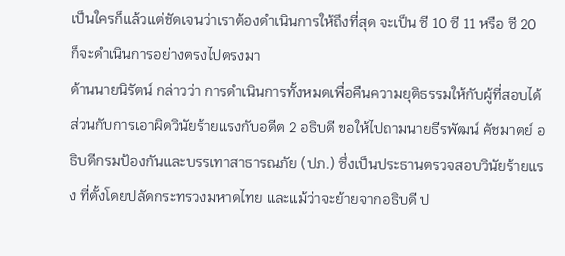เป็นใครก็แล้วแต่ชัดเจนว่าเราต้องดำเนินการให้ถึงที่สุด จะเป็น ซี 10 ซี 11 หรือ ซี 20 ก็จะดำเนินการอย่างตรงไปตรงมา
ด้านนายนิรัตน์ กล่าวว่า การดำเนินการทั้งหมดเพื่อคืนความยุติธรรมให้กับผู้ที่สอบได้ ส่วนกับการเอาผิดวินัยร้ายแรงกับอดีต 2 อธิบดี ขอให้ไปถามนายธีรพัฒน์ คัชมาตย์ อธิบดีกรมป้องกันและบรรเทาสาธารณภัย (ปภ.) ซึ่งเป็นประธานตรวจสอบวินัยร้ายแรง ที่ตั้งโดยปลัดกระทรวงมหาดไทย และแม้ว่าจะย้ายจากอธิบดี ป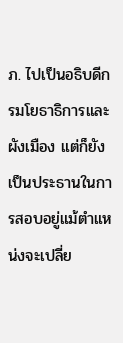ภ. ไปเป็นอธิบดีกรมโยธาธิการและผังเมือง แต่ก็ยังเป็นประธานในการสอบอยู่แม้ตำแหน่งจะเปลี่ย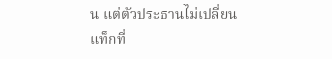น แต่ตัวประธานไม่เปลี่ยน
แท็กที่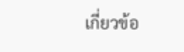เกี่ยวข้อ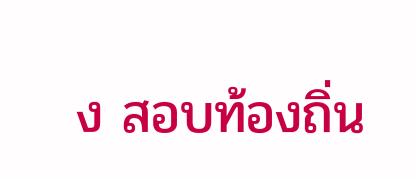ง สอบท้องถิ่น